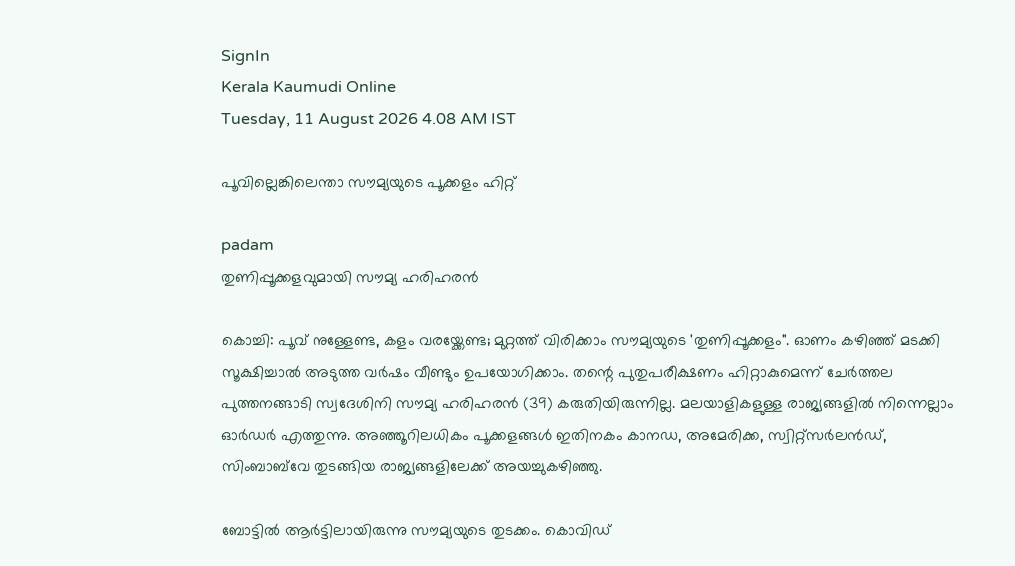SignIn
Kerala Kaumudi Online
Tuesday, 11 August 2026 4.08 AM IST

പൂവില്ലെങ്കിലെന്താ സൗമ്യയുടെ പൂക്കളം ഹിറ്റ്

padam
തുണിപ്പൂക്കളവുമായി സൗമ്യ ഹരിഹരൻ

കൊച്ചി: പൂവ് നുള്ളേണ്ട, കളം വരയ്ക്കേണ്ട; മുറ്റത്ത് വിരിക്കാം സൗമ്യയുടെ 'തുണിപ്പൂക്കളം". ഓണം കഴിഞ്ഞ് മടക്കി സൂക്ഷിച്ചാൽ അടുത്ത വർഷം വീണ്ടും ഉപയോഗിക്കാം. തന്റെ പുതുപരീക്ഷണം ഹിറ്റാകുമെന്ന് ചേർത്തല പുത്തനങ്ങാടി സ്വദേശിനി സൗമ്യ ഹരിഹരൻ (39) കരുതിയിരുന്നില്ല. മലയാളികളുള്ള രാജ്യങ്ങളിൽ നിന്നെല്ലാം ഓർഡർ എത്തുന്നു. അഞ്ഞൂറിലധികം പൂക്കളങ്ങൾ ഇതിനകം കാനഡ, അമേരിക്ക, സ്വിറ്റ്സർലൻഡ്, സിംബാബ്‌വേ തുടങ്ങിയ രാജ്യങ്ങളിലേക്ക് അയച്ചുകഴിഞ്ഞു.

ബോട്ടിൽ ആർട്ടിലായിരുന്നു സൗമ്യയുടെ തുടക്കം. കൊവിഡ്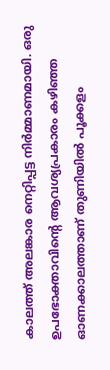കാലത്ത് അലങ്കാര നെറ്റിപ്പട്ട നിർമ്മാണമായി. ഒരു ഉപഭോക്താവിന്റെ ആവശ്യപ്രകാരം കഴിഞ്ഞ ഓണക്കാലത്താണ് തുണിയിൽ പൂക്കളം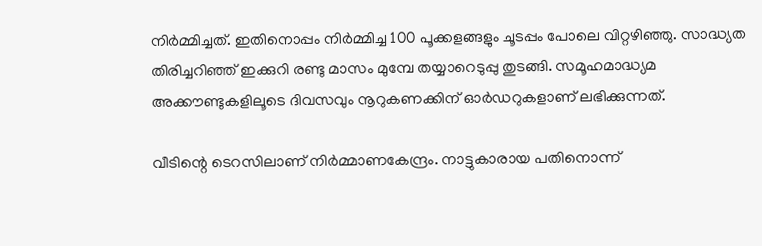നിർമ്മിച്ചത്. ഇതിനൊപ്പം നിർമ്മിച്ച 100 പൂക്കളങ്ങളും ചൂടപ്പം പോലെ വിറ്റഴിഞ്ഞു. സാദ്ധ്യത തിരിച്ചറിഞ്ഞ് ഇക്കുറി രണ്ടു മാസം മുമ്പേ തയ്യാറെടുപ്പു തുടങ്ങി. സമൂഹമാദ്ധ്യമ അക്കൗണ്ടുകളിലൂടെ ദിവസവും നൂറുകണക്കിന് ഓർഡറുകളാണ് ലഭിക്കുന്നത്.

വീടിന്റെ ടെറസിലാണ് നിർമ്മാണകേന്ദ്രം. നാട്ടുകാരായ പതിനൊന്ന്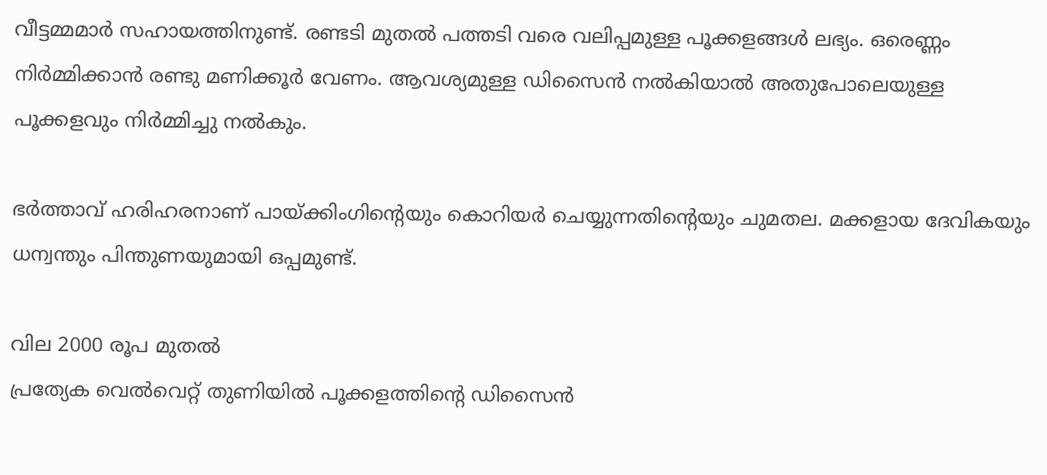വീട്ടമ്മമാർ സഹായത്തിനുണ്ട്. രണ്ടടി മുതൽ പത്തടി വരെ വലിപ്പമുള്ള പൂക്കളങ്ങൾ ലഭ്യം. ഒരെണ്ണം നിർമ്മിക്കാൻ രണ്ടു മണിക്കൂർ വേണം. ആവശ്യമുള്ള ഡിസൈൻ നൽകിയാൽ അതുപോലെയുള്ള പൂക്കളവും നിർമ്മിച്ചു നൽകും.

ഭർത്താവ് ഹരിഹരനാണ് പായ്‌ക്കിംഗിന്റെയും കൊറിയർ ചെയ്യുന്നതിന്റെയും ചുമതല. മക്കളായ ദേവികയും ധന്വന്തും പിന്തുണയുമായി ഒപ്പമുണ്ട്.

വില 2000 രൂപ മുതൽ
പ്രത്യേക വെൽവെറ്റ് തുണിയിൽ പൂക്കളത്തിന്റെ ഡിസൈൻ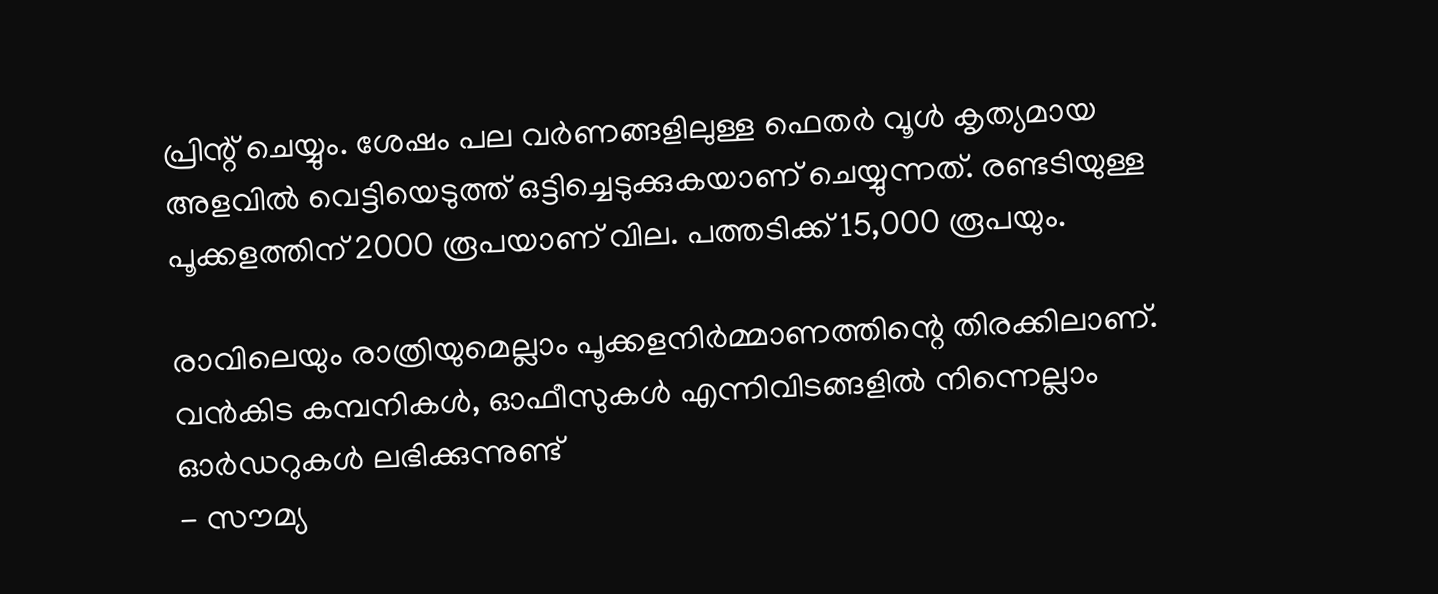പ്രിന്റ് ചെയ്യും. ശേഷം പല വർണങ്ങളിലുള്ള ഫെതർ വൂൾ കൃത്യമായ അളവിൽ വെട്ടിയെടുത്ത് ഒട്ടിച്ചെടുക്കുകയാണ് ചെയ്യുന്നത്. രണ്ടടിയുള്ള പൂക്കളത്തിന് 2000 രൂപയാണ് വില. പത്തടിക്ക് 15,000 രൂപയും.

രാവിലെയും രാത്രിയുമെല്ലാം പൂക്കളനിർമ്മാണത്തിന്റെ തിരക്കിലാണ്. വൻകിട കമ്പനികൾ, ഓഫീസുകൾ എന്നിവിടങ്ങളിൽ നിന്നെല്ലാം ഓർഡറുകൾ ലഭിക്കുന്നുണ്ട്
- സൗമ്യ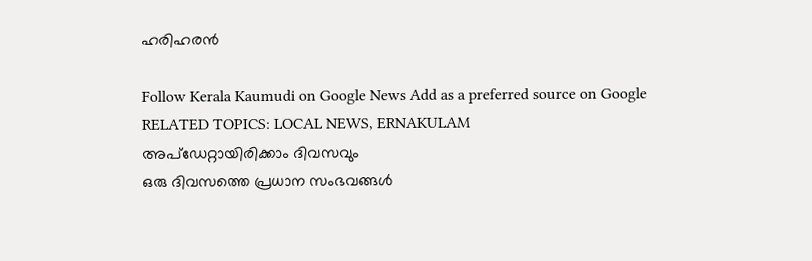ഹരിഹരൻ

Follow Kerala Kaumudi on Google News Add as a preferred source on Google
RELATED TOPICS: LOCAL NEWS, ERNAKULAM
അപ്ഡേറ്റായിരിക്കാം ദിവസവും
ഒരു ദിവസത്തെ പ്രധാന സംഭവങ്ങൾ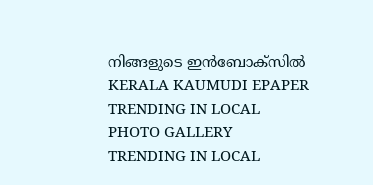നിങ്ങളുടെ ഇൻബോക്സിൽ
KERALA KAUMUDI EPAPER
TRENDING IN LOCAL
PHOTO GALLERY
TRENDING IN LOCAL